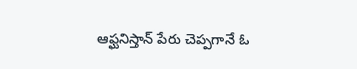ఆఫ్ఘనిస్తాన్ పేరు చెప్పగానే ఓ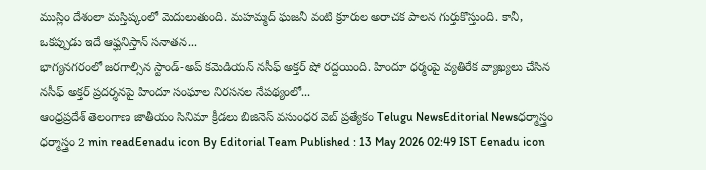ముస్లిం దేశంలా మస్తిష్కంలో మెదులుతుంది. మహమ్మద్ ఘజనీ వంటి క్రూరుల అరాచక పాలన గుర్తుకొస్తుంది. కానీ, ఒకప్పుడు ఇదే ఆఫ్ఘనిస్తాన్ సనాతన...
భాగ్యనగరంలో జరగాల్సిన స్టాండ్-అప్ కమెడియన్ నసీఫ్ అక్తర్ షో రద్దయింది. హిందూ ధర్మంపై వ్యతిరేక వ్యాఖ్యలు చేసిన నసీఫ్ అక్తర్ ప్రదర్శనపై హిందూ సంఘాల నిరసనల నేపథ్యంలో...
ఆంధ్రప్రదేశ్ తెలంగాణ జాతీయం సినిమా క్రీడలు బిజినెస్ వసుంధర వెబ్ ప్రత్యేకం Telugu NewsEditorial Newsధర్మాస్త్రం ధర్మాస్త్రం 2 min readEenadu icon By Editorial Team Published : 13 May 2026 02:49 IST Eenadu icon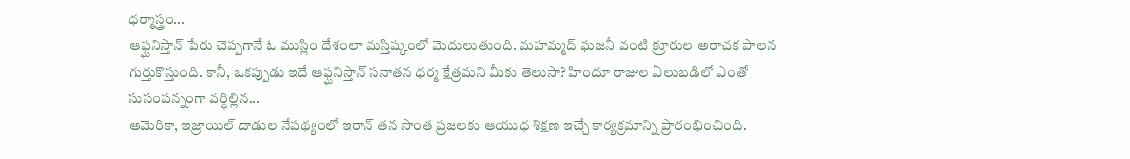ధర్మాస్త్రం...
ఆఫ్ఘనిస్తాన్ పేరు చెప్పగానే ఓ ముస్లిం దేశంలా మస్తిష్కంలో మెదులుతుంది. మహమ్మద్ ఘజనీ వంటి క్రూరుల అరాచక పాలన గుర్తుకొస్తుంది. కానీ, ఒకప్పుడు ఇదే ఆఫ్ఘనిస్తాన్ సనాతన ధర్మ క్షేత్రమని మీకు తెలుసా? హిందూ రాజుల ఏలుబడిలో ఎంతో సుసంపన్నంగా వర్ధిల్లిన...
అమెరికా, ఇజ్రాయిల్ దాడుల నేపథ్యంలో ఇరాన్ తన సొంత ప్రజలకు ఆయుధ శిక్షణ ఇచ్చే కార్యక్రమాన్ని ప్రారంభించింది.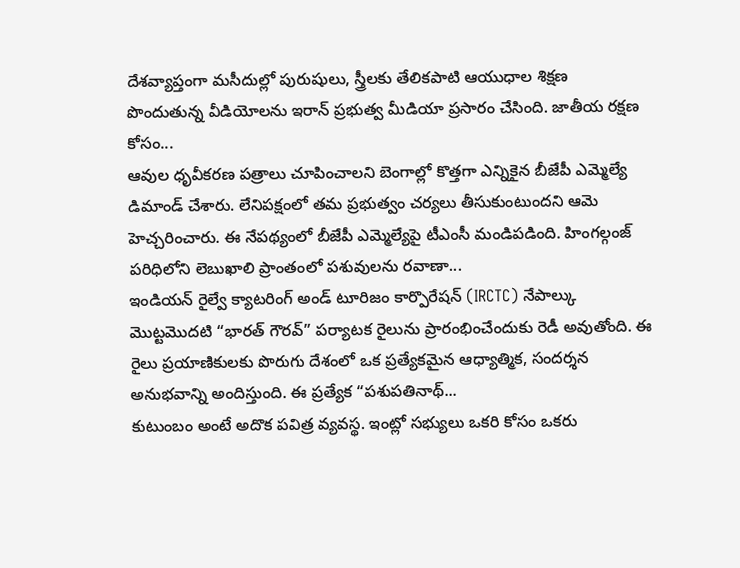దేశవ్యాప్తంగా మసీదుల్లో పురుషులు, స్త్రీలకు తేలికపాటి ఆయుధాల శిక్షణ పొందుతున్న వీడియోలను ఇరాన్ ప్రభుత్వ మీడియా ప్రసారం చేసింది. జాతీయ రక్షణ కోసం...
ఆవుల ధృవీకరణ పత్రాలు చూపించాలని బెంగాల్లో కొత్తగా ఎన్నికైన బీజేపీ ఎమ్మెల్యే డిమాండ్ చేశారు. లేనిపక్షంలో తమ ప్రభుత్వం చర్యలు తీసుకుంటుందని ఆమె హెచ్చరించారు. ఈ నేపథ్యంలో బీజేపీ ఎమ్మెల్యేపై టీఎంసీ మండిపడింది. హింగల్గంజ్ పరిధిలోని లెబుఖాలి ప్రాంతంలో పశువులను రవాణా...
ఇండియన్ రైల్వే క్యాటరింగ్ అండ్ టూరిజం కార్పొరేషన్ (IRCTC) నేపాల్కు మొట్టమొదటి “భారత్ గౌరవ్” పర్యాటక రైలును ప్రారంభించేందుకు రెడీ అవుతోంది. ఈ రైలు ప్రయాణికులకు పొరుగు దేశంలో ఒక ప్రత్యేకమైన ఆధ్యాత్మిక, సందర్శన అనుభవాన్ని అందిస్తుంది. ఈ ప్రత్యేక “పశుపతినాథ్...
కుటుంబం అంటే అదొక పవిత్ర వ్యవస్థ. ఇంట్లో సభ్యులు ఒకరి కోసం ఒకరు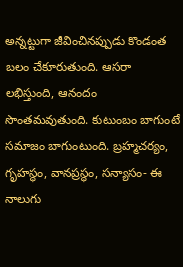అన్నట్టుగా జీవించినప్పుడు కొండంత బలం చేకూరుతుంది. ఆసరా లభిస్తుంది, ఆనందం సొంతమవుతుంది. కుటుంబం బాగుంటే సమాజం బాగుంటుంది. బ్రహ్మచర్యం, గృహస్థం, వానప్రస్థం, సన్యాసం- ఈ నాలుగు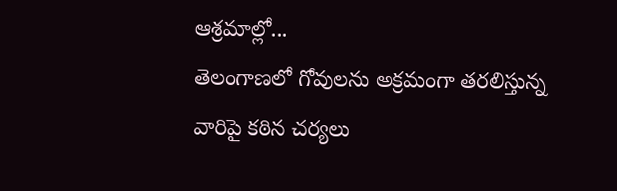ఆశ్రమాల్లో...
తెలంగాణలో గోవులను అక్రమంగా తరలిస్తున్న వారిపై కఠిన చర్యలు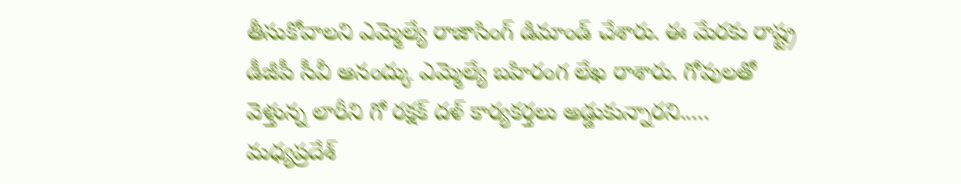తీసుకోవాలని ఎమ్మెల్యే రాజాసింగ్ డిమాండ్ చేశారు. ఈ మేరకు రాష్ట్ర డీజీపీ సీవీ ఆనంద్కు ఎమ్మెల్యే బహిరంగ లేఖ రాశారు. గోవులతో వెళ్తున్న లారీని గో రక్షక్ దళ్ కార్యకర్తలు అడ్డుకున్నారని.....
మధ్యప్రదేశ్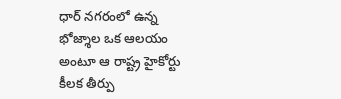ధార్ నగరంలో ఉన్న భోజ్శాల ఒక ఆలయం అంటూ ఆ రాష్ట్ర హైకోర్టు కీలక తీర్పు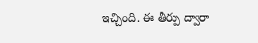ఇచ్చింది. ఈ తీర్పు ద్వారా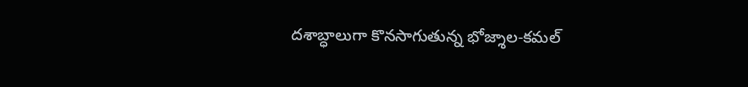దశాబ్ధాలుగా కొనసాగుతున్న భోజ్శాల-కమల్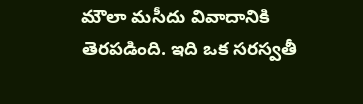మౌలా మసీదు వివాదానికి తెరపడింది. ఇది ఒక సరస్వతీ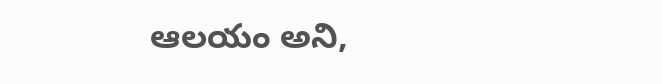ఆలయం అని,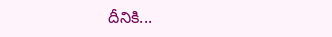దీనికి...